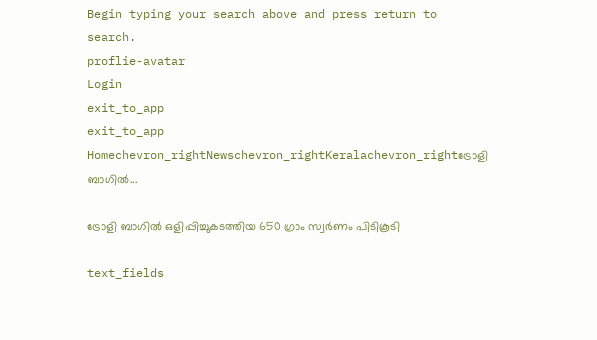Begin typing your search above and press return to search.
proflie-avatar
Login
exit_to_app
exit_to_app
Homechevron_rightNewschevron_rightKeralachevron_rightട്രോളി ബാഗില്‍...

ട്രോളി ബാഗില്‍ ഒളിപ്പിച്ചുകടത്തിയ 650 ഗ്രാം സ്വര്‍ണം പിടികൂടി

text_fields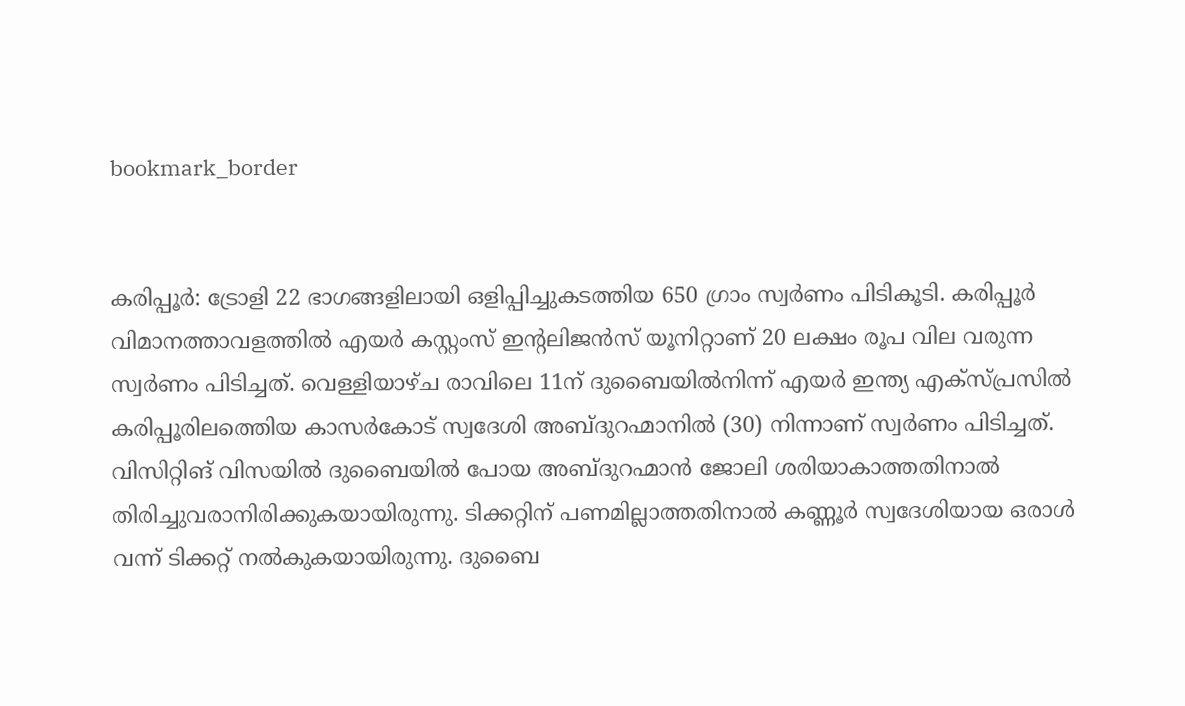bookmark_border


കരിപ്പൂര്‍: ട്രോളി 22 ഭാഗങ്ങളിലായി ഒളിപ്പിച്ചുകടത്തിയ 650 ഗ്രാം സ്വര്‍ണം പിടികൂടി. കരിപ്പൂര്‍ വിമാനത്താവളത്തില്‍ എയര്‍ കസ്റ്റംസ് ഇന്‍റലിജന്‍സ് യൂനിറ്റാണ് 20 ലക്ഷം രൂപ വില വരുന്ന സ്വര്‍ണം പിടിച്ചത്. വെള്ളിയാഴ്ച രാവിലെ 11ന് ദുബൈയില്‍നിന്ന് എയര്‍ ഇന്ത്യ എക്സ്പ്രസില്‍ കരിപ്പൂരിലത്തെിയ കാസര്‍കോട് സ്വദേശി അബ്ദുറഹ്മാനില്‍ (30) നിന്നാണ് സ്വര്‍ണം പിടിച്ചത്. വിസിറ്റിങ് വിസയില്‍ ദുബൈയില്‍ പോയ അബ്ദുറഹ്മാന്‍ ജോലി ശരിയാകാത്തതിനാല്‍ തിരിച്ചുവരാനിരിക്കുകയായിരുന്നു. ടിക്കറ്റിന് പണമില്ലാത്തതിനാല്‍ കണ്ണൂര്‍ സ്വദേശിയായ ഒരാള്‍ വന്ന് ടിക്കറ്റ് നല്‍കുകയായിരുന്നു. ദുബൈ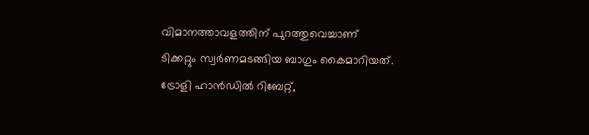വിമാനത്താവളത്തിന് പുറത്തുവെച്ചാണ് ടിക്കറ്റും സ്വര്‍ണമടങ്ങിയ ബാഗും കൈമാറിയത്.
ട്രോളി ഹാന്‍ഡില്‍ റിബേറ്റ്,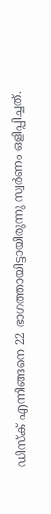ഡിസ്ക് എന്നിങ്ങനെ 22 ഭാഗത്തായിട്ടായിരുന്നു സ്വര്‍ണം ഒളിപ്പിച്ചത്.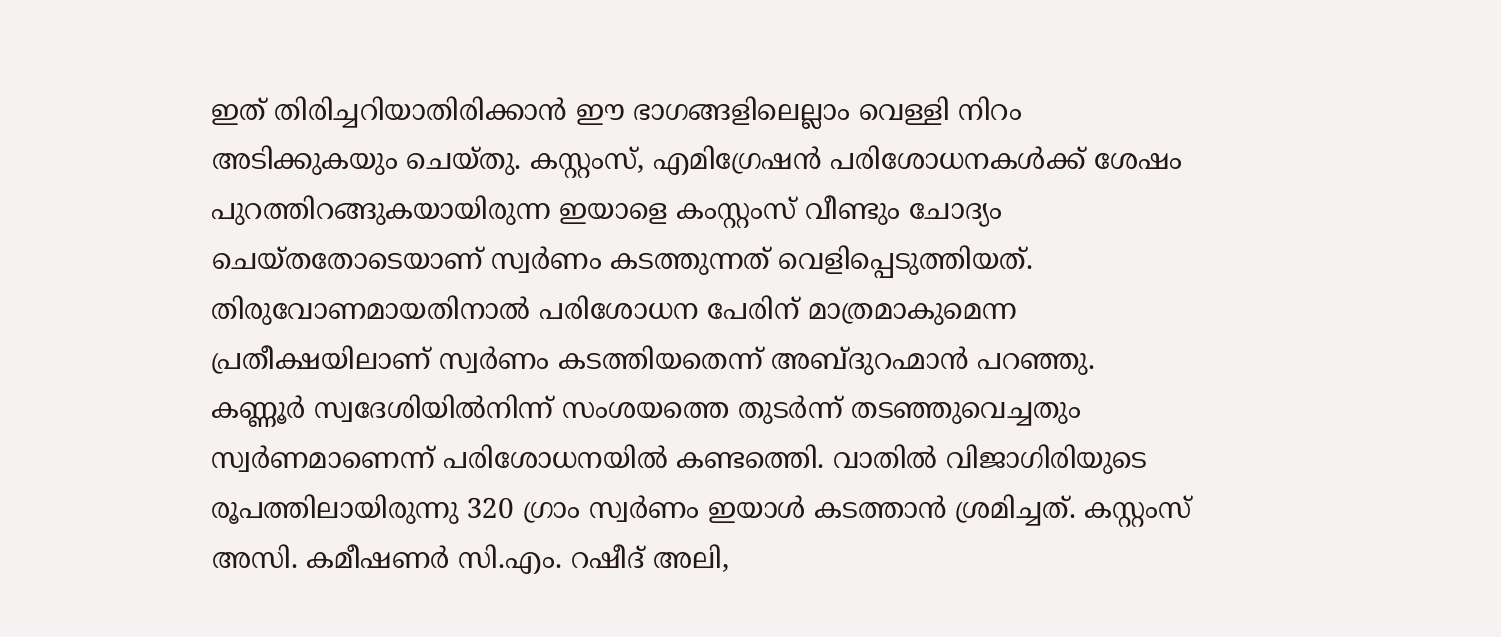ഇത് തിരിച്ചറിയാതിരിക്കാന്‍ ഈ ഭാഗങ്ങളിലെല്ലാം വെള്ളി നിറം അടിക്കുകയും ചെയ്തു. കസ്റ്റംസ്, എമിഗ്രേഷന്‍ പരിശോധനകള്‍ക്ക് ശേഷം പുറത്തിറങ്ങുകയായിരുന്ന ഇയാളെ കംസ്റ്റംസ് വീണ്ടും ചോദ്യം ചെയ്തതോടെയാണ് സ്വര്‍ണം കടത്തുന്നത് വെളിപ്പെടുത്തിയത്. തിരുവോണമായതിനാല്‍ പരിശോധന പേരിന് മാത്രമാകുമെന്ന പ്രതീക്ഷയിലാണ് സ്വര്‍ണം കടത്തിയതെന്ന് അബ്ദുറഹ്മാന്‍ പറഞ്ഞു.
കണ്ണൂര്‍ സ്വദേശിയില്‍നിന്ന് സംശയത്തെ തുടര്‍ന്ന് തടഞ്ഞുവെച്ചതും സ്വര്‍ണമാണെന്ന് പരിശോധനയില്‍ കണ്ടത്തെി. വാതില്‍ വിജാഗിരിയുടെ രൂപത്തിലായിരുന്നു 320 ഗ്രാം സ്വര്‍ണം ഇയാള്‍ കടത്താന്‍ ശ്രമിച്ചത്. കസ്റ്റംസ് അസി. കമീഷണര്‍ സി.എം. റഷീദ് അലി,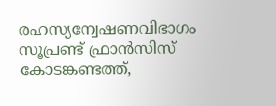രഹസ്യന്വേഷണവിഭാഗം സൂപ്രണ്ട് ഫ്രാന്‍സിസ് കോടങ്കണ്ടത്ത്,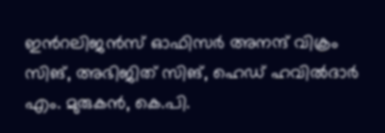ഇന്‍റലിജന്‍സ് ഓഫിസര്‍ അനന്ദ് വിക്രം സിങ്, അഭിജിത് സിങ്, ഹെഡ് ഹവില്‍ദാര്‍ എം. മുരുകന്‍, കെ.പി.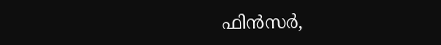ഫിന്‍സര്‍,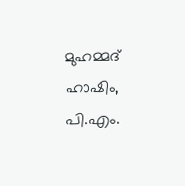മുഹമ്മദ് ഹാഷിം, പി.എം.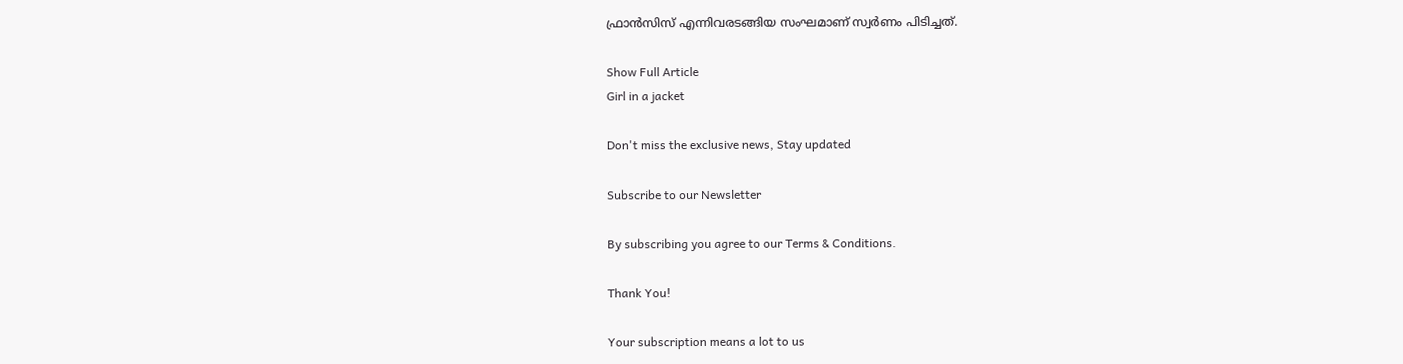ഫ്രാന്‍സിസ് എന്നിവരടങ്ങിയ സംഘമാണ് സ്വര്‍ണം പിടിച്ചത്.

Show Full Article
Girl in a jacket

Don't miss the exclusive news, Stay updated

Subscribe to our Newsletter

By subscribing you agree to our Terms & Conditions.

Thank You!

Your subscription means a lot to us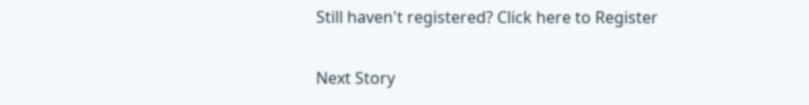Still haven't registered? Click here to Register

Next Story